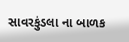સાવરકુંડલા ના બાળક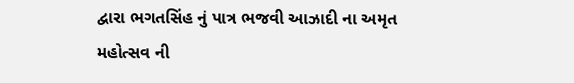દ્વારા ભગતસિંહ નું પાત્ર ભજવી આઝાદી ના અમૃત મહોત્સવ ની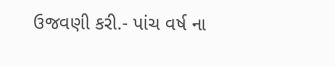ઉજવણી કરી.- પાંચ વર્ષ ના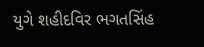યુગે શહીદવિર ભગતસિંહ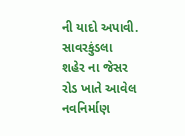ની યાદો અપાવી.
સાવરકુંડલા શહેર ના જેસર રોડ ખાતે આવેલ નવનિર્માણ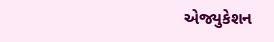એજ્યુકેશન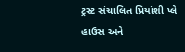ટ્રસ્ટ સંચાલિત પ્રિયાંશી પ્લે હાઉસ અને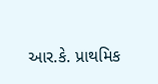આર.કે. પ્રાથમિક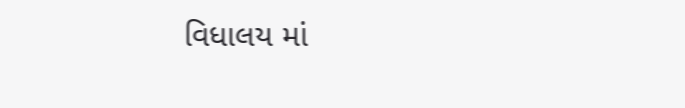વિધાલય માં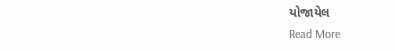યોજાયેલ
Read More